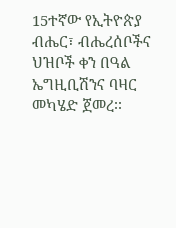15ተኛው የኢትዮጵያ ብሔር፣ ብሔረሰቦችና ህዝቦች ቀን በዓል ኤግዚቢሽንና ባዛር መካሄድ ጀመረ፡፡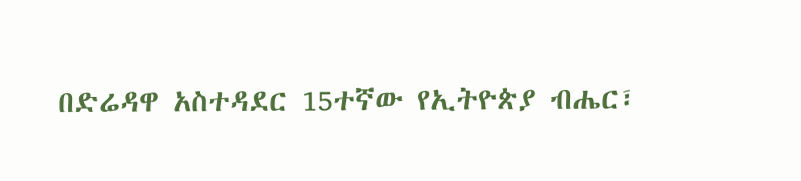በድሬዳዋ አስተዳደር 15ተኛው የኢትዮጵያ ብሔር፣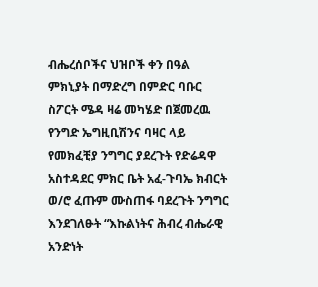ብሔረሰቦችና ህዝቦች ቀን በዓል ምክኒያት በማድረግ በምድር ባቡር ስፖርት ሜዳ ዛሬ መካሄድ በጀመረዉ የንግድ ኤግዚቢሽንና ባዛር ላይ የመክፈቺያ ንግግር ያደረጉት የድሬዳዋ አስተዳደር ምክር ቤት አፈ-ጉባኤ ክብርት ወ/ሮ ፈጡም ሙስጠፋ ባደረጉት ንግግር እንደገለፁት “እኩልነትና ሕብረ ብሔራዊ አንድነት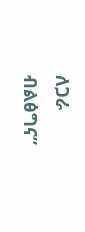ለጋራ ብልፅግና”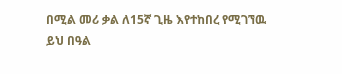በሚል መሪ ቃል ለ15ኛ ጊዜ እየተከበረ የሚገኘዉ ይህ በዓል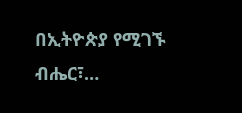በኢትዮጵያ የሚገኙ ብሔር፣…